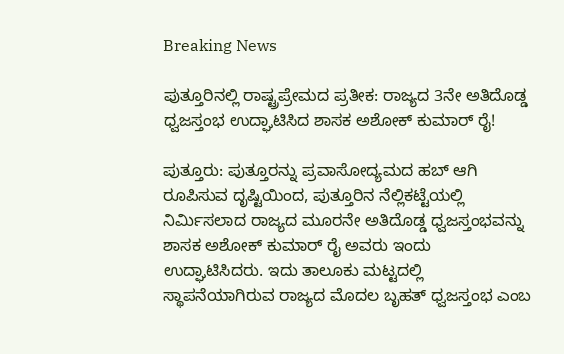Breaking News

ಪುತ್ತೂರಿನಲ್ಲಿ ರಾಷ್ಟ್ರಪ್ರೇಮದ ಪ್ರತೀಕ: ರಾಜ್ಯದ 3ನೇ ಅತಿದೊಡ್ಡ ಧ್ವಜಸ್ತಂಭ ಉದ್ಘಾಟಿಸಿದ ಶಾಸಕ ಅಶೋಕ್ ಕುಮಾರ್ ರೈ!

ಪುತ್ತೂರು: ಪುತ್ತೂರನ್ನು ಪ್ರವಾಸೋದ್ಯಮದ ಹಬ್ ಆಗಿ ರೂಪಿಸುವ ದೃಷ್ಟಿಯಿಂದ, ಪುತ್ತೂರಿನ ನೆಲ್ಲಿಕಟ್ಟೆಯಲ್ಲಿ ನಿರ್ಮಿಸಲಾದ ರಾಜ್ಯದ ಮೂರನೇ ಅತಿದೊಡ್ಡ ಧ್ವಜಸ್ತಂಭವನ್ನು ಶಾಸಕ ಅಶೋಕ್ ಕುಮಾರ್ ರೈ ಅವರು ಇಂದು ಉದ್ಘಾಟಿಸಿದರು. ಇದು ತಾಲೂಕು ಮಟ್ಟದಲ್ಲಿ ಸ್ಥಾಪನೆಯಾಗಿರುವ ರಾಜ್ಯದ ಮೊದಲ ಬೃಹತ್ ಧ್ವಜಸ್ತಂಭ ಎಂಬ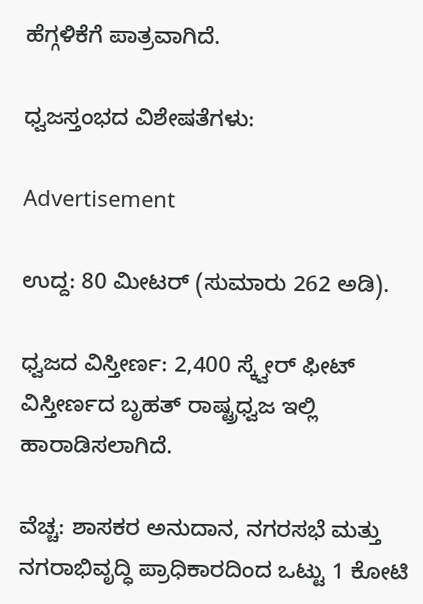ಹೆಗ್ಗಳಿಕೆಗೆ ಪಾತ್ರವಾಗಿದೆ.

ಧ್ವಜಸ್ತಂಭದ ವಿಶೇಷತೆಗಳು:

Advertisement

ಉದ್ದ: 80 ಮೀಟರ್ (ಸುಮಾರು 262 ಅಡಿ).

ಧ್ವಜದ ವಿಸ್ತೀರ್ಣ: 2,400 ಸ್ಕ್ವೇರ್ ಫೀಟ್ ವಿಸ್ತೀರ್ಣದ ಬೃಹತ್ ರಾಷ್ಟ್ರಧ್ವಜ ಇಲ್ಲಿ ಹಾರಾಡಿಸಲಾಗಿದೆ.

ವೆಚ್ಚ: ಶಾಸಕರ ಅನುದಾನ, ನಗರಸಭೆ ಮತ್ತು ನಗರಾಭಿವೃದ್ಧಿ ಪ್ರಾಧಿಕಾರದಿಂದ ಒಟ್ಟು 1 ಕೋಟಿ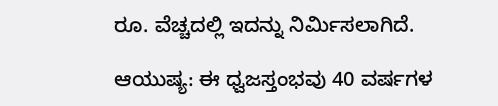ರೂ. ವೆಚ್ಚದಲ್ಲಿ ಇದನ್ನು ನಿರ್ಮಿಸಲಾಗಿದೆ.

ಆಯುಷ್ಯ: ಈ ಧ್ವಜಸ್ತಂಭವು 40 ವರ್ಷಗಳ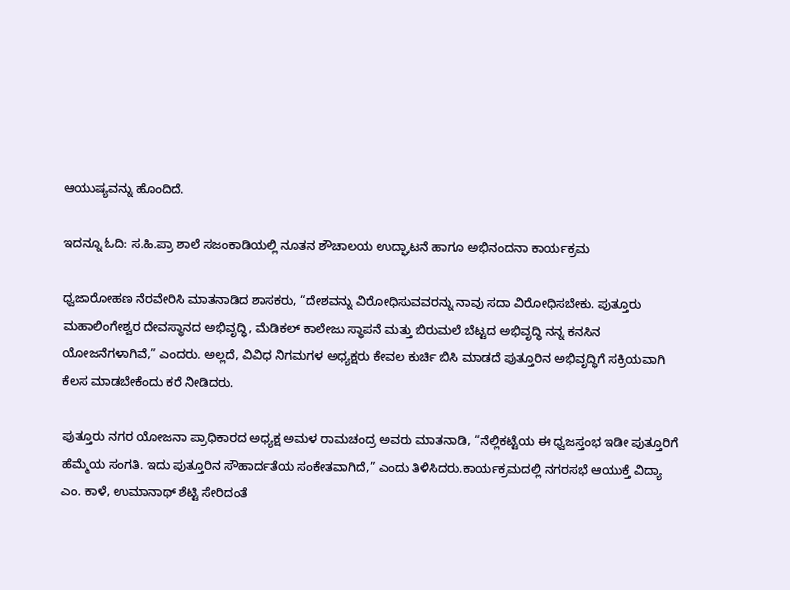ಆಯುಷ್ಯವನ್ನು ಹೊಂದಿದೆ.

ಇದನ್ನೂ ಓದಿ: ಸ.ಹಿ.ಪ್ರಾ ಶಾಲೆ ಸಜಂಕಾಡಿಯಲ್ಲಿ ನೂತನ ಶೌಚಾಲಯ ಉದ್ಘಾಟನೆ ಹಾಗೂ ಅಭಿನಂದನಾ ಕಾರ್ಯಕ್ರಮ

ಧ್ವಜಾರೋಹಣ ನೆರವೇರಿಸಿ ಮಾತನಾಡಿದ ಶಾಸಕರು, “ದೇಶವನ್ನು ವಿರೋಧಿಸುವವರನ್ನು ನಾವು ಸದಾ ವಿರೋಧಿಸಬೇಕು. ಪುತ್ತೂರು ಮಹಾಲಿಂಗೇಶ್ವರ ದೇವಸ್ಥಾನದ ಅಭಿವೃದ್ಧಿ, ಮೆಡಿಕಲ್ ಕಾಲೇಜು ಸ್ಥಾಪನೆ ಮತ್ತು ಬಿರುಮಲೆ ಬೆಟ್ಟದ ಅಭಿವೃದ್ಧಿ ನನ್ನ ಕನಸಿನ ಯೋಜನೆಗಳಾಗಿವೆ,” ಎಂದರು. ಅಲ್ಲದೆ, ವಿವಿಧ ನಿಗಮಗಳ ಅಧ್ಯಕ್ಷರು ಕೇವಲ ಕುರ್ಚಿ ಬಿಸಿ ಮಾಡದೆ ಪುತ್ತೂರಿನ ಅಭಿವೃದ್ಧಿಗೆ ಸಕ್ರಿಯವಾಗಿ ಕೆಲಸ ಮಾಡಬೇಕೆಂದು ಕರೆ ನೀಡಿದರು.

ಪುತ್ತೂರು ನಗರ ಯೋಜನಾ ಪ್ರಾಧಿಕಾರದ ಅಧ್ಯಕ್ಷ ಅಮಳ ರಾಮಚಂದ್ರ ಅವರು ಮಾತನಾಡಿ, “ನೆಲ್ಲಿಕಟ್ಟೆಯ ಈ ಧ್ವಜಸ್ತಂಭ ಇಡೀ ಪುತ್ತೂರಿಗೆ ಹೆಮ್ಮೆಯ ಸಂಗತಿ. ಇದು ಪುತ್ತೂರಿನ ಸೌಹಾರ್ದತೆಯ ಸಂಕೇತವಾಗಿದೆ,” ಎಂದು ತಿಳಿಸಿದರು.ಕಾರ್ಯಕ್ರಮದಲ್ಲಿ ನಗರಸಭೆ ಆಯುಕ್ತೆ ವಿದ್ಯಾ ಎಂ. ಕಾಳೆ, ಉಮಾನಾಥ್ ಶೆಟ್ಟಿ ಸೇರಿದಂತೆ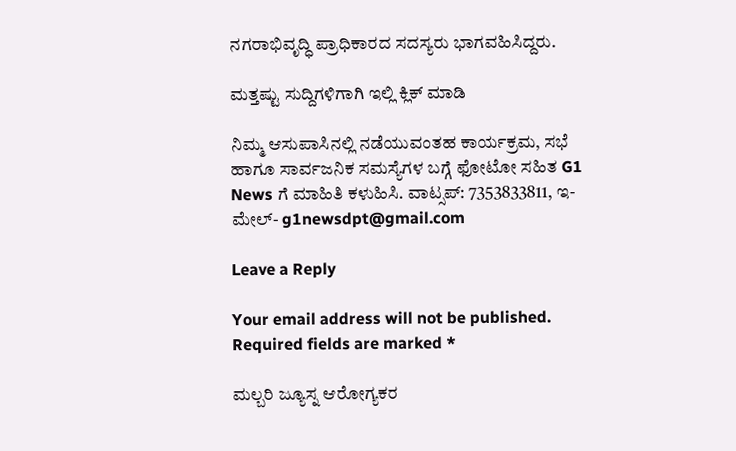ನಗರಾಭಿವೃದ್ಧಿ ಪ್ರಾಧಿಕಾರದ ಸದಸ್ಯರು ಭಾಗವಹಿಸಿದ್ದರು.

ಮತ್ತಷ್ಟು ಸುದ್ದಿಗಳಿಗಾಗಿ ಇಲ್ಲಿ ಕ್ಲಿಕ್ ಮಾಡಿ

ನಿಮ್ಮ ಆಸುಪಾಸಿನಲ್ಲಿ ನಡೆಯುವಂತಹ ಕಾರ್ಯಕ್ರಮ, ಸಭೆ ಹಾಗೂ ಸಾರ್ವಜನಿಕ ಸಮಸ್ಯೆಗಳ ಬಗ್ಗೆ ಫೋಟೋ ಸಹಿತ G1 News ಗೆ ಮಾಹಿತಿ ಕಳುಹಿಸಿ. ವಾಟ್ಸಪ್: 7353833811, ಇ-ಮೇಲ್- g1newsdpt@gmail.com

Leave a Reply

Your email address will not be published. Required fields are marked *

ಮಲ್ಬರಿ ಜ್ಯೂಸ್ನ ಆರೋಗ್ಯಕರ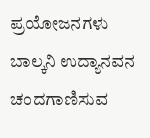ಪ್ರಯೋಜನಗಳು ಬಾಲ್ಕನಿ ಉದ್ಯಾನವನ ಚಂದಗಾಣಿಸುವ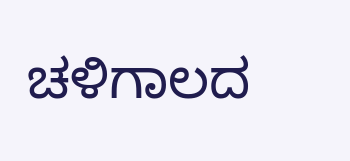ಚಳಿಗಾಲದ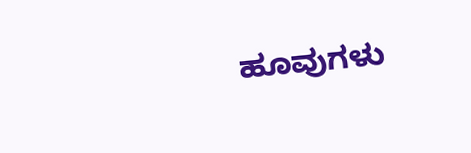ಹೂವುಗಳು